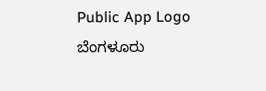Public App Logo
ಬೆಂಗಳೂರು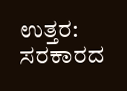ಉತ್ತರ: ಸರಕಾರದ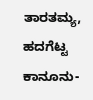ತಾರತಮ್ಯ, ಹದಗೆಟ್ಟ ಕಾನೂನು-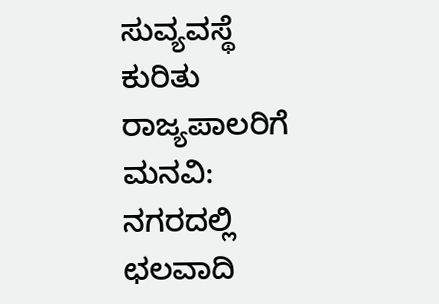ಸುವ್ಯವಸ್ಥೆ ಕುರಿತು ರಾಜ್ಯಪಾಲರಿಗೆ ಮನವಿ: ನಗರದಲ್ಲಿ ಛಲವಾದಿ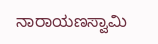ನಾರಾಯಣಸ್ವಾಮಿ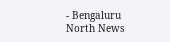- Bengaluru North News